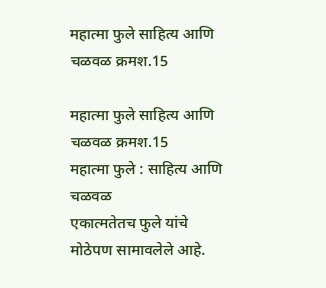महात्मा फुले साहित्य आणि चळवळ क्रमश.15

महात्मा फुले साहित्य आणि चळवळ क्रमश.15
महात्मा फुले : साहित्य आणि चळवळ
एकात्मतेतच फुले यांचे मोठेपण सामावलेले आहे.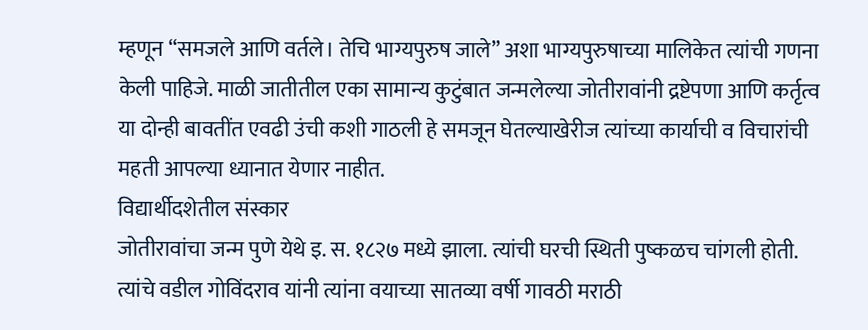म्हणून “समजले आणि वर्तले। तेचि भाग्यपुरुष जाले” अशा भाग्यपुरुषाच्या मालिकेत त्यांची गणना केली पाहिजे. माळी जातीतील एका सामान्य कुटुंबात जन्मलेल्या जोतीरावांनी द्रष्टेपणा आणि कर्तृत्व या दोन्ही बावतींत एवढी उंची कशी गाठली हे समजून घेतल्याखेरीज त्यांच्या कार्याची व विचारांची महती आपल्या ध्यानात येणार नाहीत.
विद्यार्थीदशेतील संस्कार
जोतीरावांचा जन्म पुणे येथे इ. स. १८२७ मध्ये झाला. त्यांची घरची स्थिती पुष्कळच चांगली होती. त्यांचे वडील गोविंदराव यांनी त्यांना वयाच्या सातव्या वर्षी गावठी मराठी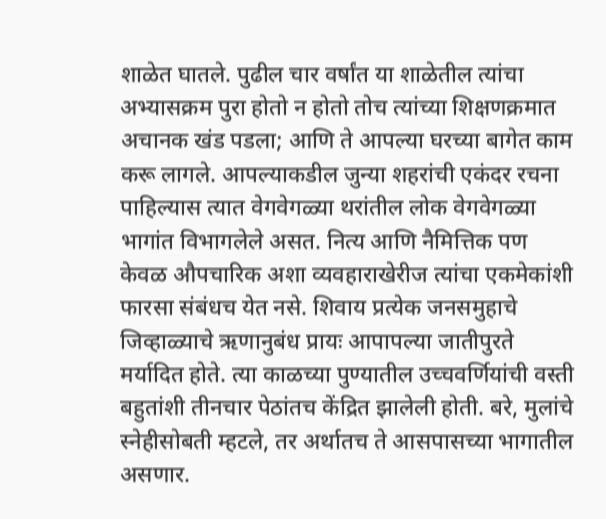शाळेत घातले. पुढील चार वर्षांत या शाळेतील त्यांचा अभ्यासक्रम पुरा होतो न होतो तोच त्यांच्या शिक्षणक्रमात अचानक खंड पडला; आणि ते आपल्या घरच्या बागेत काम करू लागले. आपल्याकडील जुन्या शहरांची एकंदर रचना पाहिल्यास त्यात वेगवेगळ्या थरांतील लोक वेगवेगळ्या भागांत विभागलेले असत. नित्य आणि नैमित्तिक पण केवळ औपचारिक अशा व्यवहाराखेरीज त्यांचा एकमेकांशी फारसा संबंधच येत नसे. शिवाय प्रत्येक जनसमुहाचे जिव्हाळ्याचे ऋणानुबंध प्रायः आपापल्या जातीपुरते मर्यादित होते. त्या काळच्या पुण्यातील उच्चवर्णियांची वस्ती बहुतांशी तीनचार पेठांतच केंद्रित झालेली होती. बरे, मुलांचे स्नेहीसोबती म्हटले, तर अर्थातच ते आसपासच्या भागातील असणार.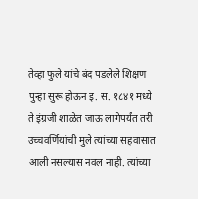तेव्हा फुले यांचे बंद पडलेले शिक्षण पुन्हा सुरू होऊन इ. स. १८४१ मध्ये ते इंग्रजी शाळेत जाऊ लागेपर्यंत तरी उच्चवर्णियांची मुले त्यांच्या सहवासात आली नसल्यास नवल नाही. त्यांच्या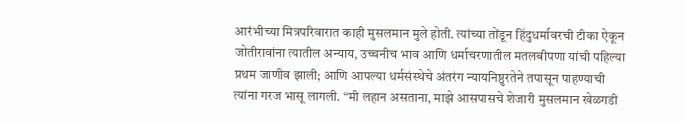आरंभीच्या मित्रपरिवारात काही मुसलमान मुले होती. त्यांच्या तोंडून हिंदुधर्मावरची टीका ऐकून जोतीरावांना त्यातील अन्याय, उच्चनीच भाव आणि धर्माचरणातील मतलबीपणा यांची पहिल्या प्रथम जाणीव झाली; आणि आपल्या धर्मसंस्थेचे अंतरंग न्यायनिष्ठुरतेने तपासून पाहण्याची त्यांना गरज भासू लागली. “मी लहान असताना, माझे आसपासचे शेजारी मुसलमान खेळगडी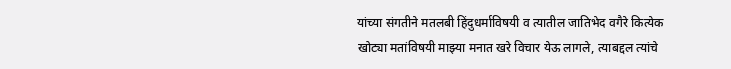यांच्या संगतीने मतलबी हिंदुधर्माविषयी व त्यातील जातिभेद वगैरे कित्येक खोट्या मतांविषयी माझ्या मनात खरे विचार येऊ लागले, त्याबद्दल त्यांचे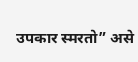उपकार स्मरतो” असे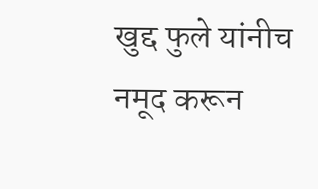खुद्द फुले यांनीच नमूद करून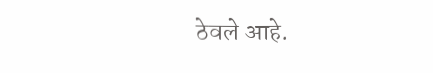ठेवले आहे.